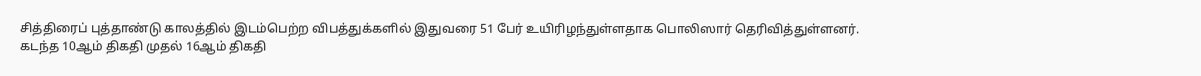சித்திரைப் புத்தாண்டு காலத்தில் இடம்பெற்ற விபத்துக்களில் இதுவரை 51 பேர் உயிரிழந்துள்ளதாக பொலிஸார் தெரிவித்துள்ளனர்.
கடந்த 10ஆம் திகதி முதல் 16ஆம் திகதி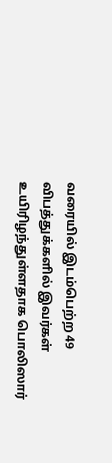வரையில் இடம்பெற்ற 49 விபத்துக்களில் இவர்கள் உயிரிழந்துள்ளதாக பொலிஸார்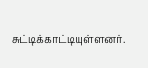சுட்டிக்காட்டியுள்ளனர்.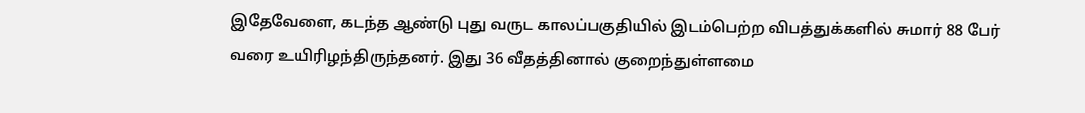இதேவேளை, கடந்த ஆண்டு புது வருட காலப்பகுதியில் இடம்பெற்ற விபத்துக்களில் சுமார் 88 பேர் வரை உயிரிழந்திருந்தனர். இது 36 வீதத்தினால் குறைந்துள்ளமை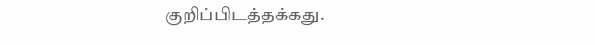குறிப்பிடத்தக்கது.